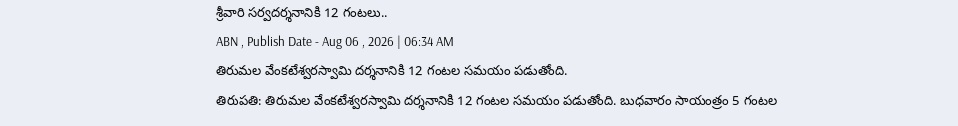శ్రీవారి సర్వదర్శనానికి 12 గంటలు..
ABN , Publish Date - Aug 06 , 2026 | 06:34 AM
తిరుమల వేంకటేశ్వరస్వామి దర్శనానికి 12 గంటల సమయం పడుతోంది.
తిరుపతి: తిరుమల వేంకటేశ్వరస్వామి దర్శనానికి 12 గంటల సమయం పడుతోంది. బుధవారం సాయంత్రం 5 గంటల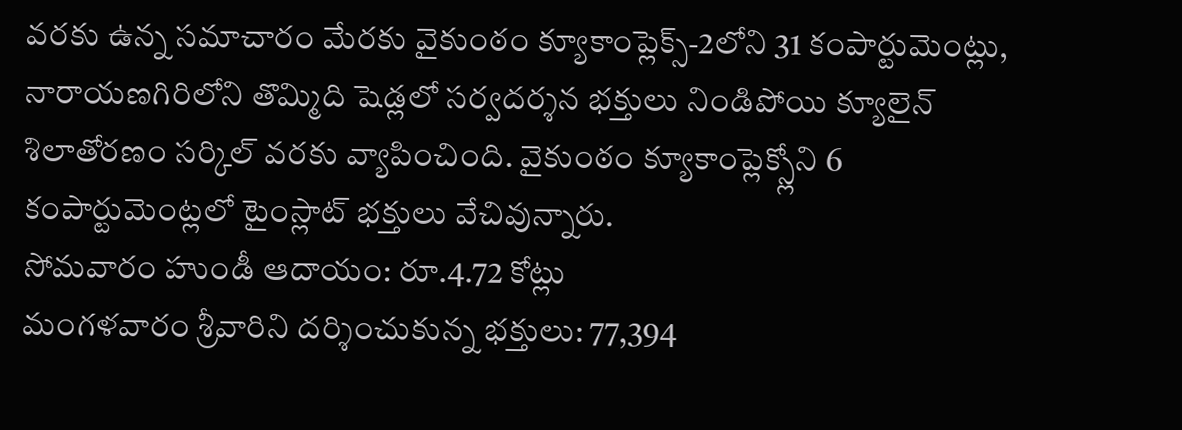వరకు ఉన్న సమాచారం మేరకు వైకుంఠం క్యూకాంప్లెక్స్-2లోని 31 కంపార్టుమెంట్లు, నారాయణగిరిలోని తొమ్మిది షెడ్లలో సర్వదర్శన భక్తులు నిండిపోయి క్యూలైన్ శిలాతోరణం సర్కిల్ వరకు వ్యాపించింది. వైకుంఠం క్యూకాంప్లెక్స్లోని 6 కంపార్టుమెంట్లలో టైంస్లాట్ భక్తులు వేచివున్నారు.
సోమవారం హుండీ ఆదాయం: రూ.4.72 కోట్లు
మంగళవారం శ్రీవారిని దర్శించుకున్న భక్తులు: 77,394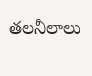తలనీలాలు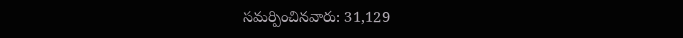సమర్పించినవారు: 31,129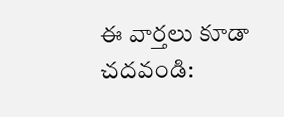ఈ వార్తలు కూడా చదవండి: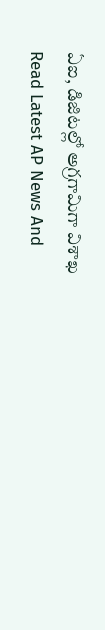ఏఐ, డిజిటల్లో అగ్రగామిగా విశాఖ
Read Latest AP News And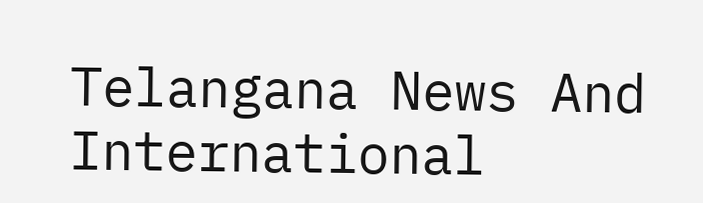Telangana News And International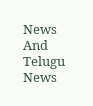News And Telugu News